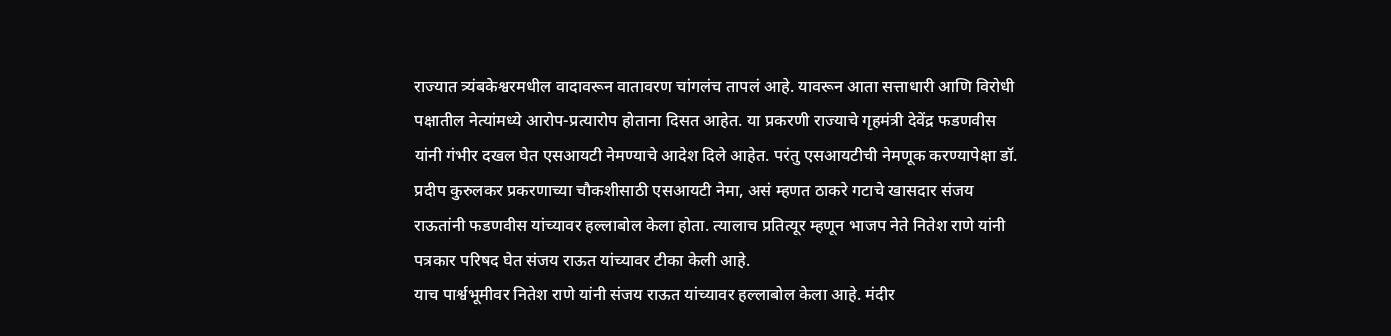राज्यात त्र्यंबकेश्वरमधील वादावरून वातावरण चांगलंच तापलं आहे. यावरून आता सत्ताधारी आणि विरोधी पक्षातील नेत्यांमध्ये आरोप-प्रत्यारोप होताना दिसत आहेत. या प्रकरणी राज्याचे गृहमंत्री देवेंद्र फडणवीस यांनी गंभीर दखल घेत एसआयटी नेमण्याचे आदेश दिले आहेत. परंतु एसआयटीची नेमणूक करण्यापेक्षा डॉ. प्रदीप कुरुलकर प्रकरणाच्या चौकशीसाठी एसआयटी नेमा, असं म्हणत ठाकरे गटाचे खासदार संजय राऊतांनी फडणवीस यांच्यावर हल्लाबोल केला होता. त्यालाच प्रतित्यूर म्हणून भाजप नेते नितेश राणे यांनी पत्रकार परिषद घेत संजय राऊत यांच्यावर टीका केली आहे.
याच पार्श्वभूमीवर नितेश राणे यांनी संजय राऊत यांच्यावर हल्लाबोल केला आहे. मंदीर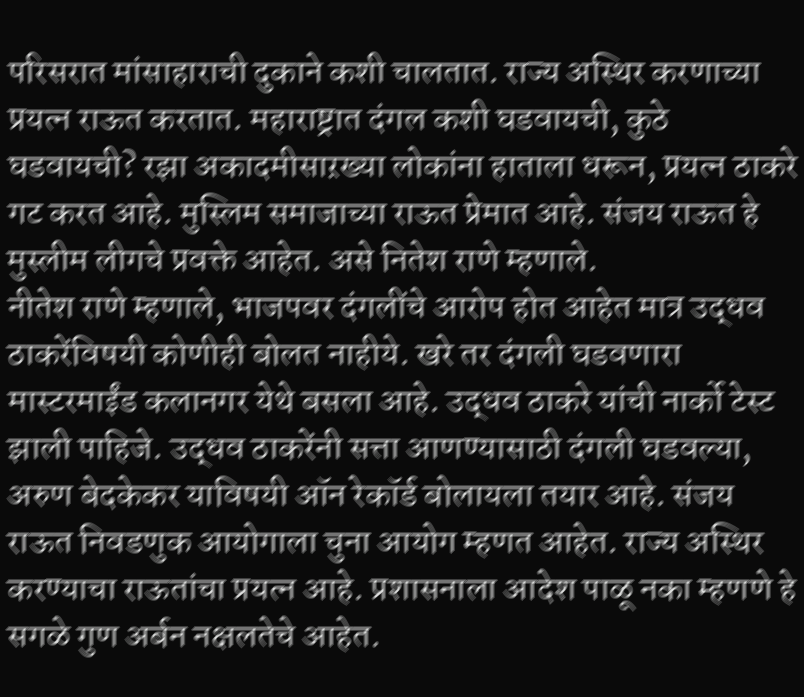परिसरात मांसाहाराची दुकाने कशी चालतात. राज्य अस्थिर करणाच्या प्रयत्न राऊत करतात. महाराष्ट्रात दंगल कशी घडवायची, कुठे घडवायची? रझा अकादमीसाऱख्या लोकांना हाताला धरून, प्रयत्न ठाकरे गट करत आहे. मुस्लिम समाजाच्या राऊत प्रेमात आहे. संजय राऊत हे मुस्लीम लीगचे प्रवक्ते आहेत. असे नितेश राणे म्हणाले.
नीतेश राणे म्हणाले, भाजपवर दंगलींचे आरोप होत आहेत मात्र उद्धव ठाकरेंविषयी कोणीही बोलत नाहीये. खरे तर दंगली घडवणारा मास्टरमाईंड कलानगर येथे बसला आहे. उद्धव ठाकरे यांची नार्को टेस्ट झाली पाहिजे. उद्धव ठाकरेंनी सत्ता आणण्यासाठी दंगली घडवल्या, अरुण बेदकेकर याविषयी ऑन रेकॉर्ड बोलायला तयार आहे. संजय राऊत निवडणुक आयोगाला चुना आयोग म्हणत आहेत. राज्य अस्थिर करण्याचा राऊतांचा प्रयत्न आहे. प्रशासनाला आदेश पाळू नका म्हणणे हे सगळे गुण अर्बन नक्षलतेचे आहेत.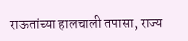राऊतांच्या हालचाली तपासा, राज्य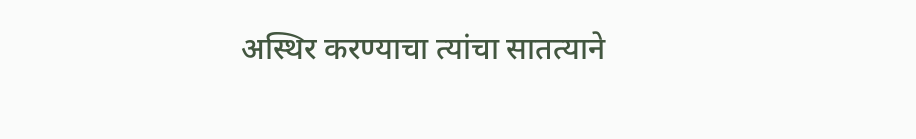अस्थिर करण्याचा त्यांचा सातत्याने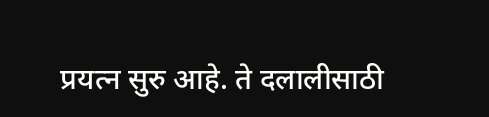प्रयत्न सुरु आहे. ते दलालीसाठी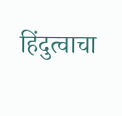हिंदुत्वाचा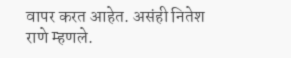वापर करत आहेत. असंही नितेश राणे म्हणले.